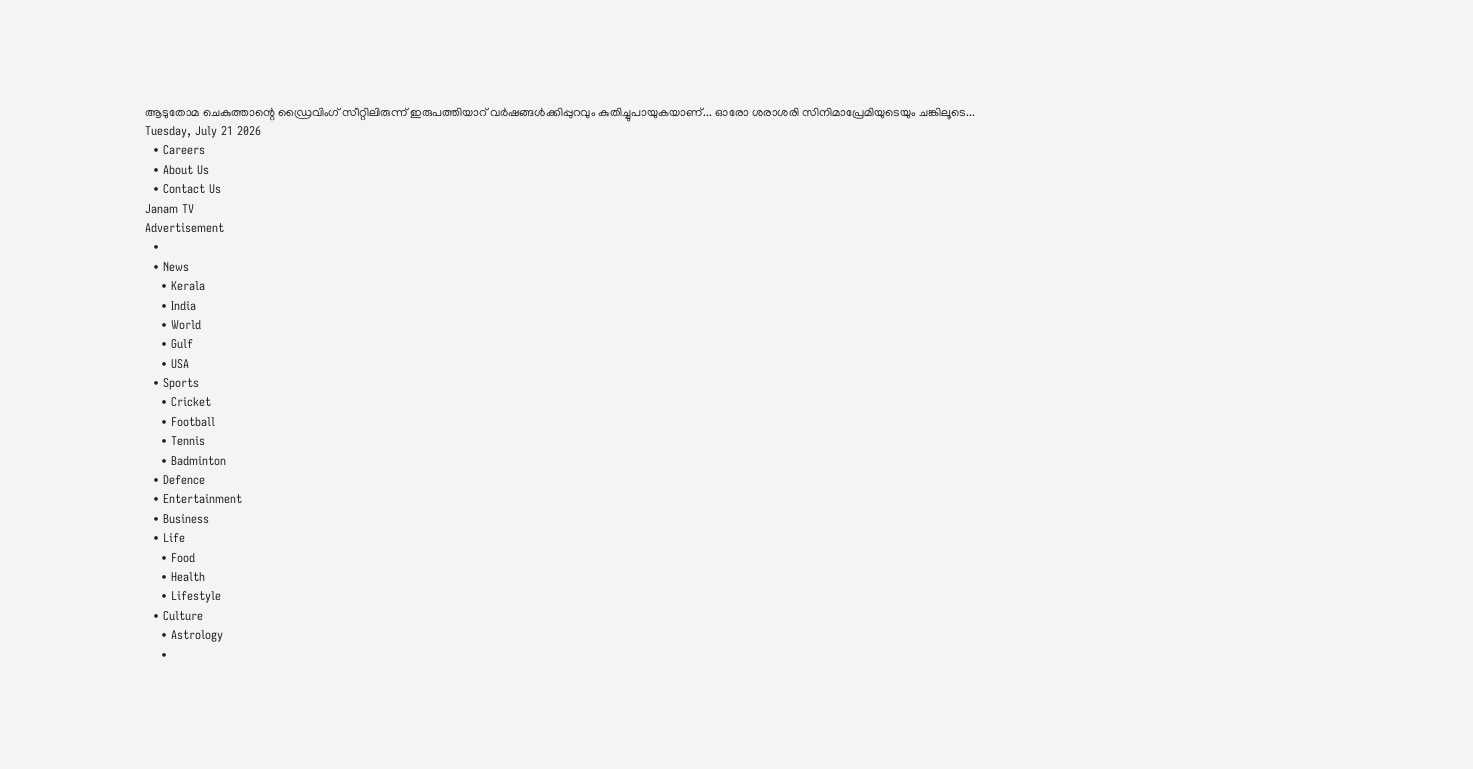ആടുതോമ ചെകുത്താന്റെ ഡ്രൈവിംഗ് സീറ്റിലിരുന്ന് ഇരുപത്തിയാറ് വർഷങ്ങൾക്കിപ്പുറവും കുതിച്ചുപായുകയാണ്... ഓരോ ശരാശരി സിനിമാപ്രേമിയുടെയും ചങ്കിലൂടെ...
Tuesday, July 21 2026
  • Careers
  • About Us
  • Contact Us
Janam TV
Advertisement
  •
  • News
    • Kerala
    • India
    • World
    • Gulf
    • USA
  • Sports
    • Cricket
    • Football
    • Tennis
    • Badminton
  • Defence
  • Entertainment
  • Business
  • Life
    • Food
    • Health
    • Lifestyle
  • Culture
    • Astrology
    •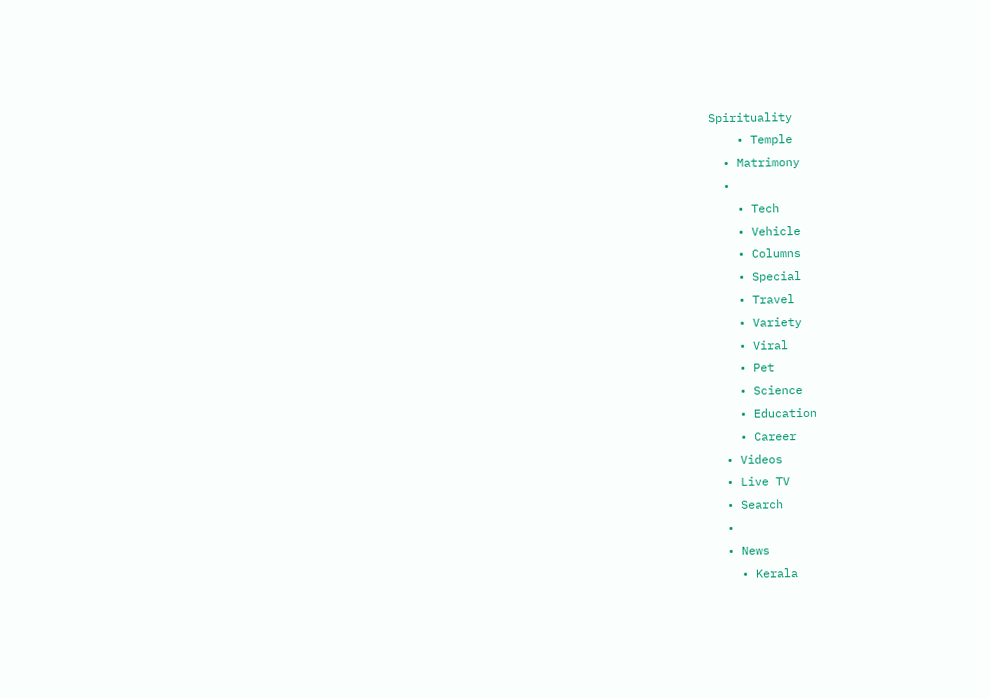Spirituality
    • Temple
  • Matrimony
  •
    • Tech
    • Vehicle
    • Columns
    • Special
    • Travel
    • Variety
    • Viral
    • Pet
    • Science
    • Education
    • Career
  • Videos
  • Live TV
  • Search
  •
  • News
    • Kerala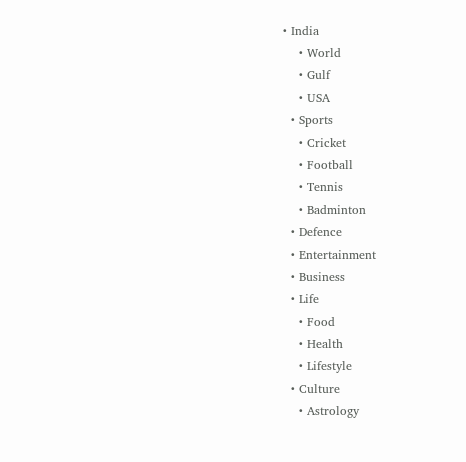• India
    • World
    • Gulf
    • USA
  • Sports
    • Cricket
    • Football
    • Tennis
    • Badminton
  • Defence
  • Entertainment
  • Business
  • Life
    • Food
    • Health
    • Lifestyle
  • Culture
    • Astrology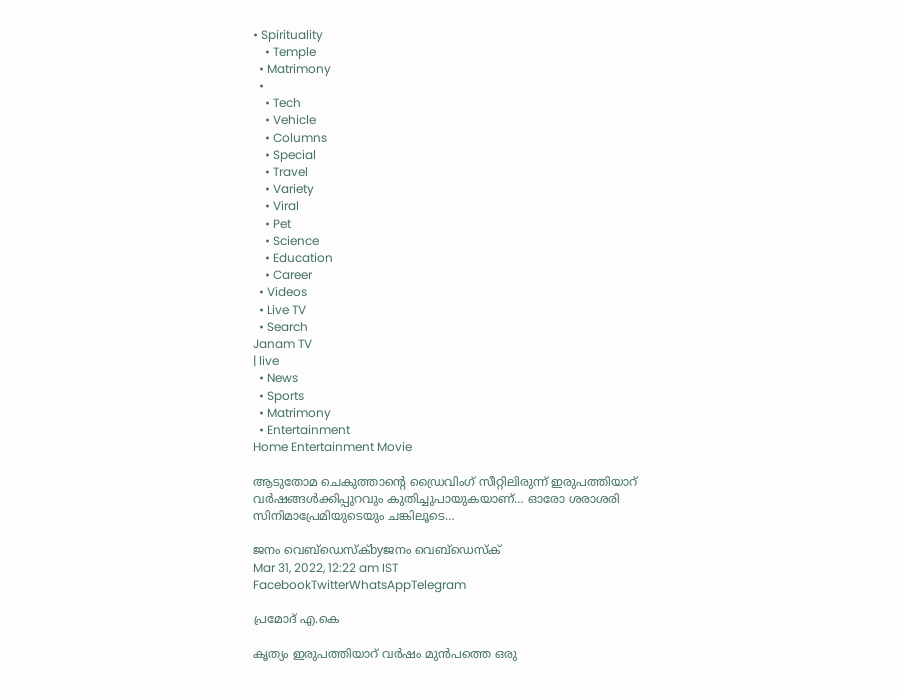• Spirituality
    • Temple
  • Matrimony
  •
    • Tech
    • Vehicle
    • Columns
    • Special
    • Travel
    • Variety
    • Viral
    • Pet
    • Science
    • Education
    • Career
  • Videos
  • Live TV
  • Search
Janam TV
| live
  • News
  • Sports
  • Matrimony
  • Entertainment
Home Entertainment Movie

ആടുതോമ ചെകുത്താന്റെ ഡ്രൈവിംഗ് സീറ്റിലിരുന്ന് ഇരുപത്തിയാറ് വർഷങ്ങൾക്കിപ്പുറവും കുതിച്ചുപായുകയാണ്… ഓരോ ശരാശരി സിനിമാപ്രേമിയുടെയും ചങ്കിലൂടെ…

ജനം വെബ്‌ഡെസ്ക്byജനം വെബ്‌ഡെസ്ക്
Mar 31, 2022, 12:22 am IST
FacebookTwitterWhatsAppTelegram

പ്രമോദ് എ.കെ

കൃത്യം ഇരുപത്തിയാറ് വർഷം മുൻപത്തെ ഒരു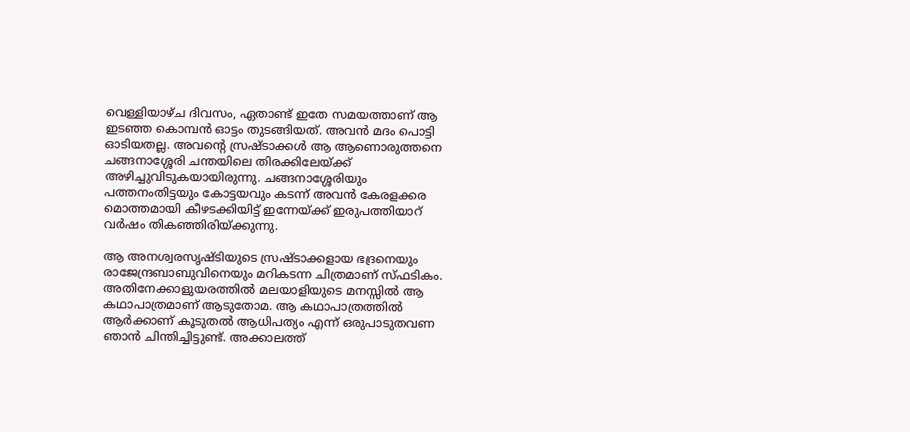വെള്ളിയാഴ്ച ദിവസം, ഏതാണ്ട് ഇതേ സമയത്താണ് ആ ഇടഞ്ഞ കൊമ്പൻ ഓട്ടം തുടങ്ങിയത്. അവൻ മദം പൊട്ടി ഓടിയതല്ല. അവന്റെ സ്രഷ്ടാക്കൾ ആ ആണൊരുത്തനെ ചങ്ങനാശ്ശേരി ചന്തയിലെ തിരക്കിലേയ്‌ക്ക് അഴിച്ചുവിടുകയായിരുന്നു. ചങ്ങനാശ്ശേരിയും പത്തനംതിട്ടയും കോട്ടയവും കടന്ന് അവൻ കേരളക്കര മൊത്തമായി കീഴടക്കിയിട്ട് ഇന്നേയ്‌ക്ക് ഇരുപത്തിയാറ് വർഷം തികഞ്ഞിരിയ്‌ക്കുന്നു.

ആ അനശ്വരസൃഷ്ടിയുടെ സ്രഷ്ടാക്കളായ ഭദ്രനെയും രാജേന്ദ്രബാബുവിനെയും മറികടന്ന ചിത്രമാണ് സ്ഫടികം. അതിനേക്കാളുയരത്തിൽ മലയാളിയുടെ മനസ്സിൽ ആ കഥാപാത്രമാണ് ആടുതോമ. ആ കഥാപാത്രത്തിൽ ആർക്കാണ് കൂടുതൽ ആധിപത്യം എന്ന് ഒരുപാടുതവണ ഞാൻ ചിന്തിച്ചിട്ടുണ്ട്. അക്കാലത്ത്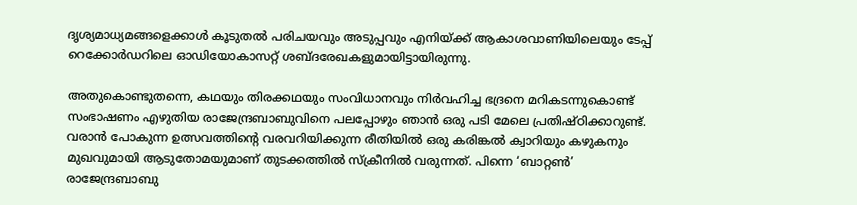ദൃശ്യമാധ്യമങ്ങളെക്കാൾ കൂടുതൽ പരിചയവും അടുപ്പവും എനിയ്‌ക്ക് ആകാശവാണിയിലെയും ടേപ്പ് റെക്കോർഡറിലെ ഓഡിയോകാസറ്റ് ശബ്ദരേഖകളുമായിട്ടായിരുന്നു.

അതുകൊണ്ടുതന്നെ, കഥയും തിരക്കഥയും സംവിധാനവും നിർവഹിച്ച ഭദ്രനെ മറികടന്നുകൊണ്ട് സംഭാഷണം എഴുതിയ രാജേന്ദ്രബാബുവിനെ പലപ്പോഴും ഞാൻ ഒരു പടി മേലെ പ്രതിഷ്ഠിക്കാറുണ്ട്. വരാൻ പോകുന്ന ഉത്സവത്തിന്റെ വരവറിയിക്കുന്ന രീതിയിൽ ഒരു കരിങ്കൽ ക്വാറിയും കഴുകനും മുഖവുമായി ആടുതോമയുമാണ് തുടക്കത്തിൽ സ്‌ക്രീനിൽ വരുന്നത്. പിന്നെ ‘ബാറ്റൺ’ രാജേന്ദ്രബാബു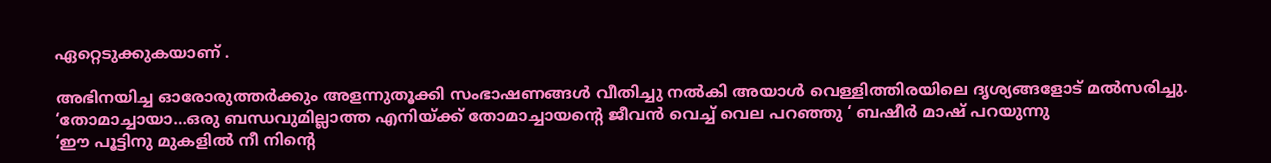ഏറ്റെടുക്കുകയാണ് .

അഭിനയിച്ച ഓരോരുത്തർക്കും അളന്നുതൂക്കി സംഭാഷണങ്ങൾ വീതിച്ചു നൽകി അയാൾ വെള്ളിത്തിരയിലെ ദൃശ്യങ്ങളോട് മൽസരിച്ചു. ‘തോമാച്ചായാ…ഒരു ബന്ധവുമില്ലാത്ത എനിയ്‌ക്ക് തോമാച്ചായന്റെ ജീവൻ വെച്ച് വെല പറഞ്ഞു ‘ ബഷീർ മാഷ് പറയുന്നു
‘ഈ പൂട്ടിനു മുകളിൽ നീ നിന്റെ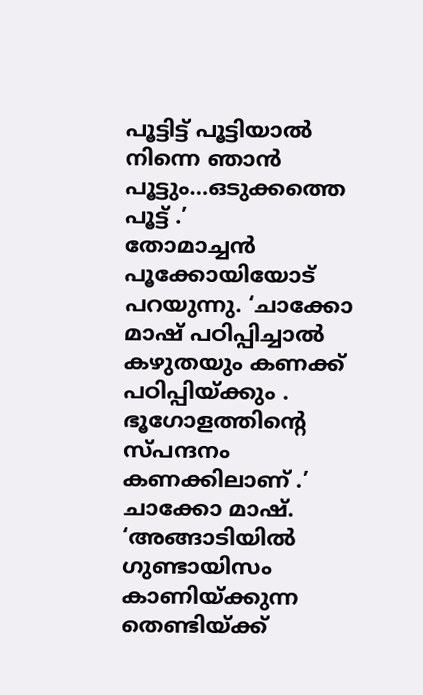പൂട്ടിട്ട് പൂട്ടിയാൽ നിന്നെ ഞാൻ പൂട്ടും…ഒടുക്കത്തെ പൂട്ട് .’
തോമാച്ചൻ പൂക്കോയിയോട് പറയുന്നു. ‘ചാക്കോ മാഷ് പഠിപ്പിച്ചാൽ കഴുതയും കണക്ക് പഠിപ്പിയ്‌ക്കും . ഭൂഗോളത്തിന്റെ സ്പന്ദനം കണക്കിലാണ് .’ ചാക്കോ മാഷ്. ‘അങ്ങാടിയിൽ ഗുണ്ടായിസം കാണിയ്‌ക്കുന്ന തെണ്ടിയ്‌ക്ക്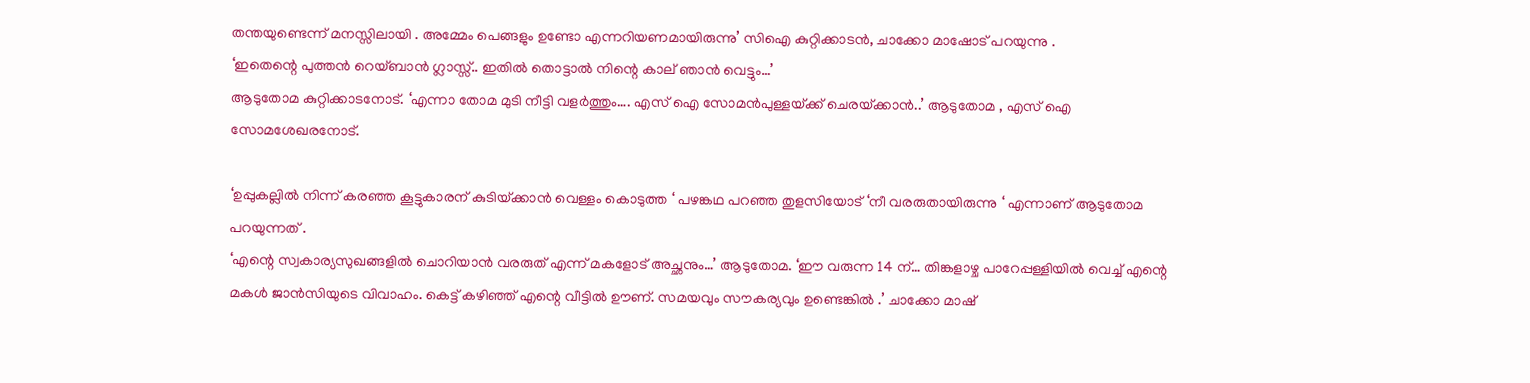തന്തയുണ്ടെന്ന് മനസ്സിലായി . അമ്മേം പെങ്ങളും ഉണ്ടോ എന്നറിയണമായിരുന്നു’ സിഐ കുറ്റിക്കാടൻ, ചാക്കോ മാഷോട് പറയുന്നു .
‘ഇതെന്റെ പുത്തൻ റെയ്ബാൻ ഗ്ലാസ്സ്.. ഇതിൽ തൊട്ടാൽ നിന്റെ കാല് ഞാൻ വെട്ടും…’
ആടുതോമ കുറ്റിക്കാടനോട്. ‘എന്നാ തോമ മുടി നീട്ടി വളർത്തും…. എസ് ഐ സോമൻപുള്ളയ്‌ക്ക് ചെരയ്‌ക്കാൻ..’ ആടുതോമ , എസ് ഐ സോമശേഖരനോട്.

‘ഉപ്പുകല്ലിൽ നിന്ന് കരഞ്ഞ കൂട്ടുകാരന് കുടിയ്‌ക്കാൻ വെള്ളം കൊടുത്ത ‘ പഴങ്കഥ പറഞ്ഞ തുളസിയോട് ‘നീ വരരുതായിരുന്നു ‘ എന്നാണ് ആടുതോമ പറയുന്നത് .
‘എന്റെ സ്വകാര്യസുഖങ്ങളിൽ ചൊറിയാൻ വരരുത് എന്ന് മകളോട് അച്ഛനും…’ ആടുതോമ. ‘ഈ വരുന്ന 14 ന്… തിങ്കളാഴ്ച പാറേപ്പള്ളിയിൽ വെച്ച് എന്റെ മകൾ ജാൻസിയുടെ വിവാഹം. കെട്ട് കഴിഞ്ഞ് എന്റെ വീട്ടിൽ ഊണ്. സമയവും സൗകര്യവും ഉണ്ടെങ്കിൽ .’ ചാക്കോ മാഷ്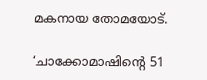മകനായ തോമയോട്.

‘ചാക്കോമാഷിന്റെ 51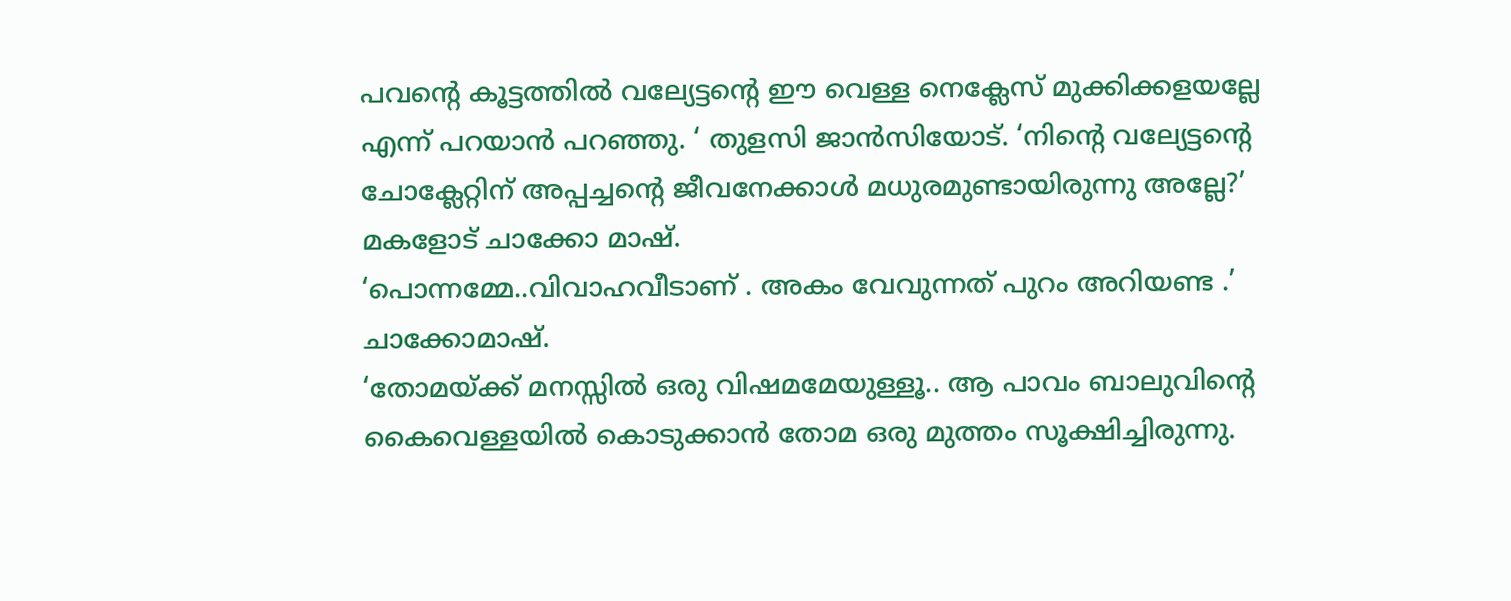പവന്റെ കൂട്ടത്തിൽ വല്യേട്ടന്റെ ഈ വെള്ള നെക്ലേസ് മുക്കിക്കളയല്ലേ എന്ന് പറയാൻ പറഞ്ഞു. ‘ തുളസി ജാൻസിയോട്. ‘നിന്റെ വല്യേട്ടന്റെ ചോക്ലേറ്റിന് അപ്പച്ചന്റെ ജീവനേക്കാൾ മധുരമുണ്ടായിരുന്നു അല്ലേ?’ മകളോട് ചാക്കോ മാഷ്.
‘പൊന്നമ്മേ..വിവാഹവീടാണ് . അകം വേവുന്നത് പുറം അറിയണ്ട .’ ചാക്കോമാഷ്.
‘തോമയ്‌ക്ക് മനസ്സിൽ ഒരു വിഷമമേയുള്ളൂ.. ആ പാവം ബാലുവിന്റെ കൈവെള്ളയിൽ കൊടുക്കാൻ തോമ ഒരു മുത്തം സൂക്ഷിച്ചിരുന്നു.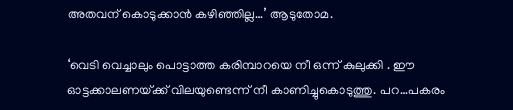അതവന് കൊടുക്കാൻ കഴിഞ്ഞില്ല…’ ആടുതോമ.

‘വെടി വെച്ചാലും പൊട്ടാത്ത കരിമ്പാറയെ നീ ഒന്ന് കുലുക്കി . ഈ ഓട്ടക്കാലണയ്‌ക്ക് വിലയുണ്ടെന്ന് നീ കാണിച്ചുകൊടുത്തു. പറ…പകരം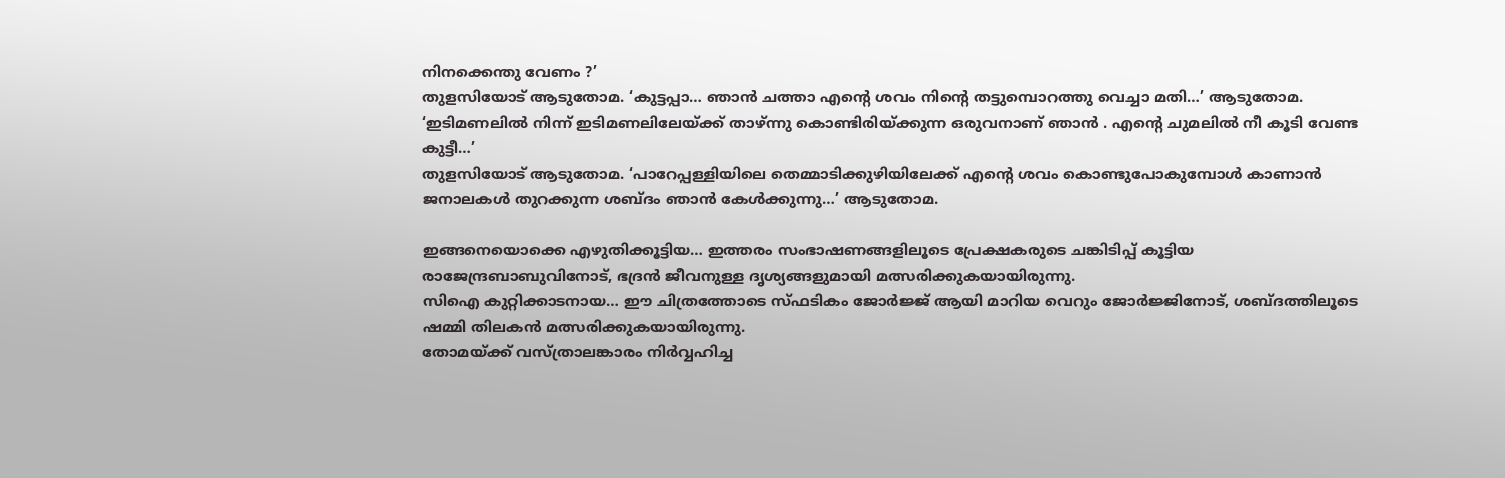നിനക്കെന്തു വേണം ?’
തുളസിയോട് ആടുതോമ. ‘കുട്ടപ്പാ… ഞാൻ ചത്താ എന്റെ ശവം നിന്റെ തട്ടുമ്പൊറത്തു വെച്ചാ മതി…’ ആടുതോമ. ‘ഇടിമണലിൽ നിന്ന് ഇടിമണലിലേയ്‌ക്ക് താഴ്ന്നു കൊണ്ടിരിയ്‌ക്കുന്ന ഒരുവനാണ് ഞാൻ . എന്റെ ചുമലിൽ നീ കൂടി വേണ്ട കുട്ടീ…’
തുളസിയോട് ആടുതോമ. ‘പാറേപ്പള്ളിയിലെ തെമ്മാടിക്കുഴിയിലേക്ക് എന്റെ ശവം കൊണ്ടുപോകുമ്പോൾ കാണാൻ ജനാലകൾ തുറക്കുന്ന ശബ്ദം ഞാൻ കേൾക്കുന്നു…’ ആടുതോമ.

ഇങ്ങനെയൊക്കെ എഴുതിക്കൂട്ടിയ… ഇത്തരം സംഭാഷണങ്ങളിലൂടെ പ്രേക്ഷകരുടെ ചങ്കിടിപ്പ് കൂട്ടിയ രാജേന്ദ്രബാബുവിനോട്, ഭദ്രൻ ജീവനുള്ള ദൃശ്യങ്ങളുമായി മത്സരിക്കുകയായിരുന്നു.
സിഐ കുറ്റിക്കാടനായ… ഈ ചിത്രത്തോടെ സ്ഫടികം ജോർജ്ജ് ആയി മാറിയ വെറും ജോർജ്ജിനോട്, ശബ്ദത്തിലൂടെ ഷമ്മി തിലകൻ മത്സരിക്കുകയായിരുന്നു.
തോമയ്‌ക്ക് വസ്ത്രാലങ്കാരം നിർവ്വഹിച്ച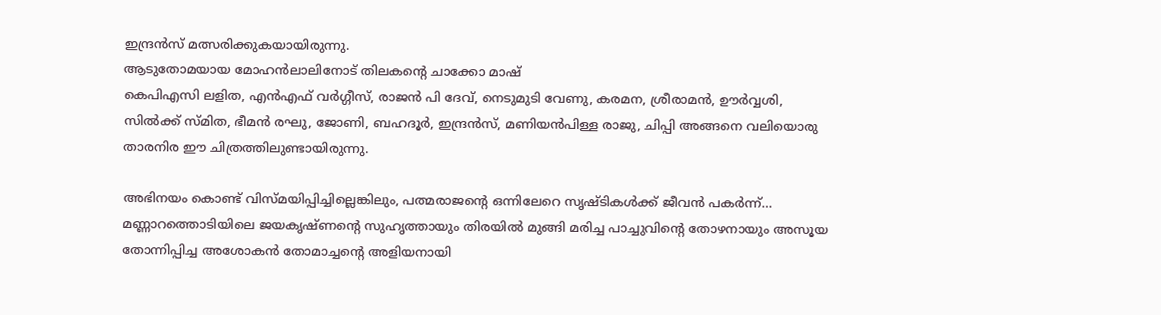ഇന്ദ്രൻസ് മത്സരിക്കുകയായിരുന്നു.
ആടുതോമയായ മോഹൻലാലിനോട് തിലകന്റെ ചാക്കോ മാഷ്
കെപിഎസി ലളിത, എൻഎഫ് വർഗ്ഗീസ്, രാജൻ പി ദേവ്, നെടുമുടി വേണു, കരമന, ശ്രീരാമൻ, ഊർവ്വശി, സിൽക്ക് സ്മിത, ഭീമൻ രഘു, ജോണി, ബഹദൂർ, ഇന്ദ്രൻസ്, മണിയൻപിള്ള രാജു, ചിപ്പി അങ്ങനെ വലിയൊരു താരനിര ഈ ചിത്രത്തിലുണ്ടായിരുന്നു.

അഭിനയം കൊണ്ട് വിസ്മയിപ്പിച്ചില്ലെങ്കിലും, പത്മരാജന്റെ ഒന്നിലേറെ സൃഷ്ടികൾക്ക് ജീവൻ പകർന്ന്… മണ്ണാറത്തൊടിയിലെ ജയകൃഷ്ണന്റെ സുഹൃത്തായും തിരയിൽ മുങ്ങി മരിച്ച പാച്ചുവിന്റെ തോഴനായും അസൂയ തോന്നിപ്പിച്ച അശോകൻ തോമാച്ചന്റെ അളിയനായി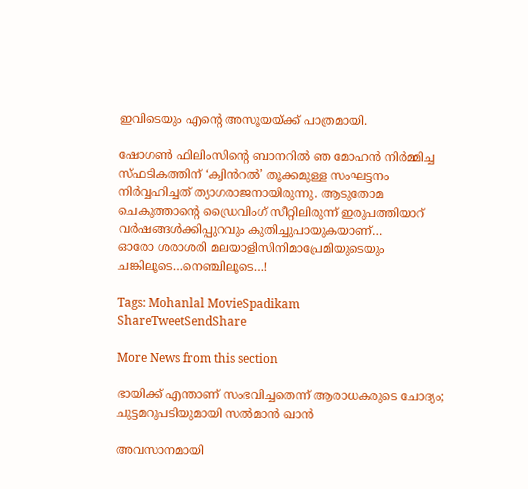ഇവിടെയും എന്റെ അസൂയയ്‌ക്ക് പാത്രമായി.

ഷോഗൺ ഫിലിംസിന്റെ ബാനറിൽ ഞ മോഹൻ നിർമ്മിച്ച സ്ഫടികത്തിന് ‘ക്വിൻറൽ’ തൂക്കമുള്ള സംഘട്ടനം നിർവ്വഹിച്ചത് ത്യാഗരാജനായിരുന്നു. ആടുതോമ ചെകുത്താന്റെ ഡ്രൈവിംഗ് സീറ്റിലിരുന്ന് ഇരുപത്തിയാറ് വർഷങ്ങൾക്കിപ്പുറവും കുതിച്ചുപായുകയാണ്…
ഓരോ ശരാശരി മലയാളിസിനിമാപ്രേമിയുടെയും ചങ്കിലൂടെ…നെഞ്ചിലൂടെ…!

Tags: Mohanlal MovieSpadikam
ShareTweetSendShare

More News from this section

ഭായിക്ക് എന്താണ് സംഭവിച്ചതെന്ന് ആരാധകരുടെ ചോദ്യം; ചുട്ടമറുപടിയുമായി സൽമാൻ ഖാൻ

അവസാനമായി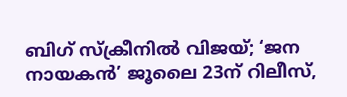ബിഗ് സ്‌ക്രീനിൽ വിജയ്; ‘ജന നായകൻ’ ജൂലൈ 23ന് റിലീസ്,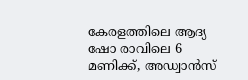കേരളത്തിലെ ആദ്യ ഷോ രാവിലെ 6 മണിക്ക്, അഡ്വാൻസ്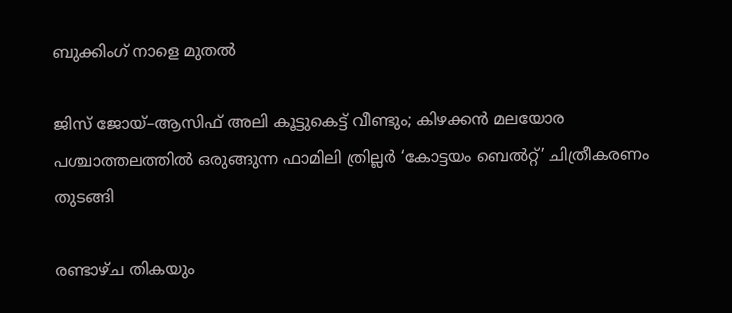ബുക്കിംഗ് നാളെ മുതൽ

ജിസ് ജോയ്–ആസിഫ് അലി കൂട്ടുകെട്ട് വീണ്ടും; കിഴക്കൻ മലയോര പശ്ചാത്തലത്തിൽ ഒരുങ്ങുന്ന ഫാമിലി ത്രില്ലർ ‘കോട്ടയം ബെൽറ്റ്’ ചിത്രീകരണം തുടങ്ങി

രണ്ടാഴ്ച തികയും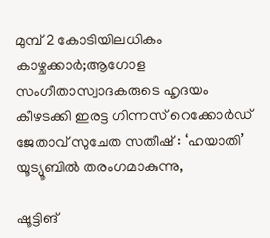മുമ്പ് 2 കോടിയിലധികം കാഴ്ചക്കാർ;ആഗോള സംഗീതാസ്വാദകരുടെ ഹൃദയം കീഴടക്കി ഇരട്ട ഗിന്നസ് റെക്കോർഡ് ജേതാവ് സുചേത സതീഷ് : ‘ഹയാതി’ യൂട്യൂബിൽ തരംഗമാകുന്നു,

ഷൂട്ടിങ്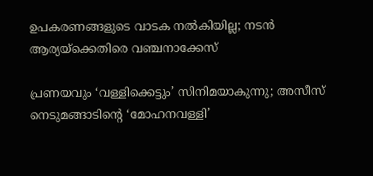ഉപകരണങ്ങളുടെ വാടക നൽകിയില്ല; നടൻ ആര്യയ്‌ക്കെതിരെ വഞ്ചനാക്കേസ്

പ്രണയവും ‘വള്ളിക്കെട്ടും’ സിനിമയാകുന്നു; അസീസ് നെടുമങ്ങാടിന്റെ ‘മോഹനവള്ളി’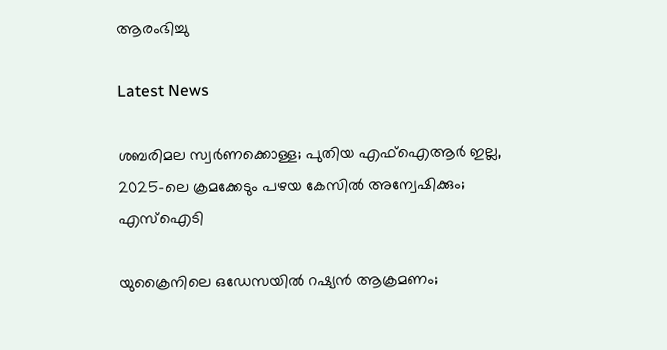ആരംഭിച്ചു

Latest News

ശബരിമല സ്വര്‍ണക്കൊള്ള; പുതിയ എഫ്ഐആര്‍ ഇല്ല, 2025-ലെ ക്രമക്കേടും പഴയ കേസില്‍ അന്വേഷിക്കും; എസ്‌ഐടി

യുക്രൈനിലെ ഒഡേസയില്‍ റഷ്യന്‍ ആക്രമണം;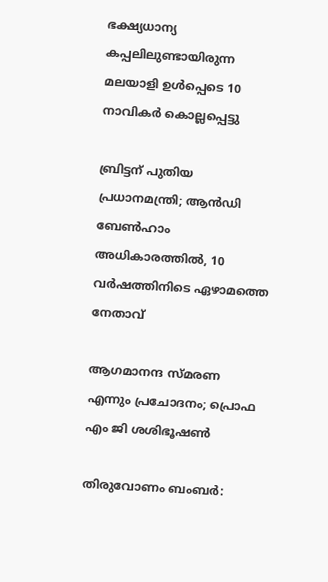ഭക്ഷ്യധാന്യ കപ്പലിലുണ്ടായിരുന്ന മലയാളി ഉള്‍പ്പെടെ 10 നാവികര്‍ കൊല്ലപ്പെട്ടു

ബ്രിട്ടന് പുതിയ പ്രധാനമന്ത്രി; ആന്‍ഡി ബേണ്‍ഹാം അധികാരത്തില്‍, 10 വര്‍ഷത്തിനിടെ ഏഴാമത്തെ നേതാവ്

ആഗമാനന്ദ സ്മരണ എന്നും പ്രചോദനം; പ്രൊഫ എം ജി ശശിഭൂഷണ്‍

തിരുവോണം ബംബര്‍: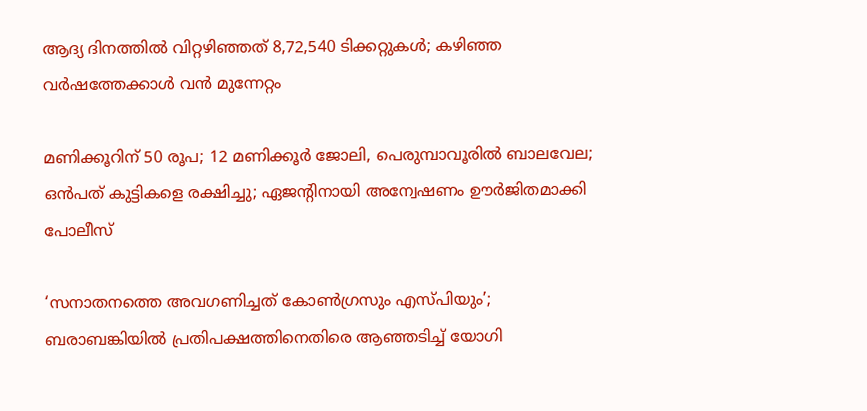ആദ്യ ദിനത്തില്‍ വിറ്റഴിഞ്ഞത് 8,72,540 ടിക്കറ്റുകള്‍; കഴിഞ്ഞ വര്‍ഷത്തേക്കാള്‍ വന്‍ മുന്നേറ്റം

മണിക്കൂറിന് 50 രൂപ; 12 മണിക്കൂര്‍ ജോലി, പെരുമ്പാവൂരില്‍ ബാലവേല; ഒന്‍പത് കുട്ടികളെ രക്ഷിച്ചു; ഏജന്റിനായി അന്വേഷണം ഊര്‍ജിതമാക്കി പോലീസ്

‘സനാതനത്തെ അവഗണിച്ചത് കോണ്‍ഗ്രസും എസ്പിയും’; ബരാബങ്കിയില്‍ പ്രതിപക്ഷത്തിനെതിരെ ആഞ്ഞടിച്ച് യോഗി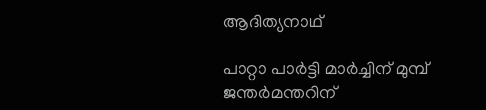ആദിത്യനാഥ്

പാറ്റാ പാര്‍ട്ടി മാര്‍ച്ചിന് മുമ്പ് ജന്തര്‍മന്തറിന്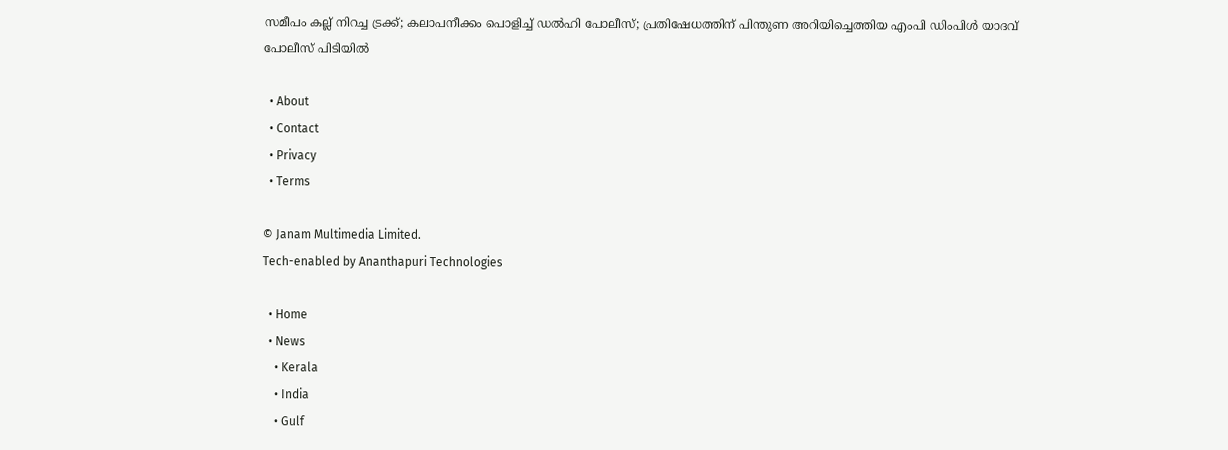സമീപം കല്ല് നിറച്ച ട്രക്ക്; കലാപനീക്കം പൊളിച്ച് ഡല്‍ഹി പോലീസ്; പ്രതിഷേധത്തിന് പിന്തുണ അറിയിച്ചെത്തിയ എംപി ഡിംപിള്‍ യാദവ് പോലീസ് പിടിയില്‍

  • About
  • Contact
  • Privacy
  • Terms

© Janam Multimedia Limited.
Tech-enabled by Ananthapuri Technologies

  • Home
  • News
    • Kerala
    • India
    • Gulf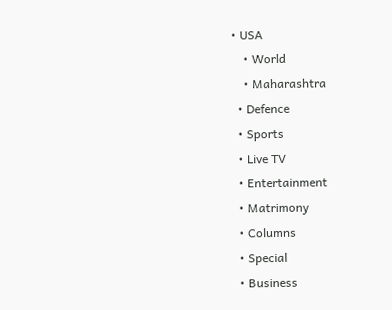• USA
    • World
    • Maharashtra
  • Defence
  • Sports
  • Live TV
  • Entertainment
  • Matrimony
  • Columns
  • Special
  • Business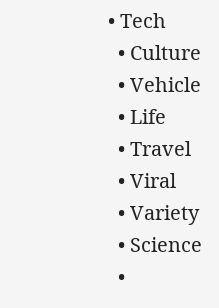• Tech
  • Culture
  • Vehicle
  • Life
  • Travel
  • Viral
  • Variety
  • Science
  •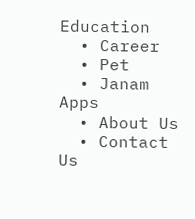Education
  • Career
  • Pet
  • Janam Apps
  • About Us
  • Contact Us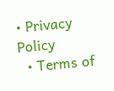• Privacy Policy
  • Terms of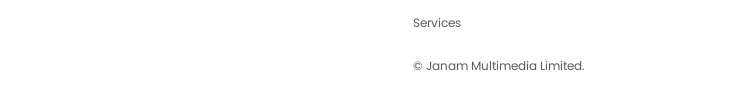Services

© Janam Multimedia Limited.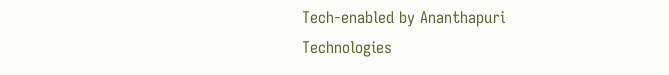Tech-enabled by Ananthapuri Technologies